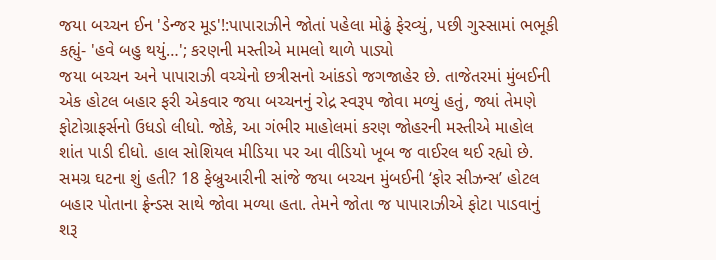જયા બચ્ચન ઈન 'ડેન્જર મૂડ'!:પાપારાઝીને જોતાં પહેલા મોઢું ફેરવ્યું, પછી ગુસ્સામાં ભભૂકી કહ્યું- 'હવે બહુ થયું…'; કરણની મસ્તીએ મામલો થાળે પાડ્યો
જયા બચ્ચન અને પાપારાઝી વચ્ચેનો છત્રીસનો આંકડો જગજાહેર છે. તાજેતરમાં મુંબઈની એક હોટલ બહાર ફરી એકવાર જયા બચ્ચનનું રોદ્ર સ્વરૂપ જોવા મળ્યું હતું, જ્યાં તેમણે ફોટોગ્રાફર્સનો ઉધડો લીધો. જોકે, આ ગંભીર માહોલમાં કરણ જોહરની મસ્તીએ માહોલ શાંત પાડી દીધો. હાલ સોશિયલ મીડિયા પર આ વીડિયો ખૂબ જ વાઈરલ થઈ રહ્યો છે. સમગ્ર ઘટના શું હતી? 18 ફેબ્રુઆરીની સાંજે જયા બચ્ચન મુંબઈની ‘ફોર સીઝન્સ’ હોટલ બહાર પોતાના ફ્રેન્ડસ સાથે જોવા મળ્યા હતા. તેમને જોતા જ પાપારાઝીએ ફોટા પાડવાનું શરૂ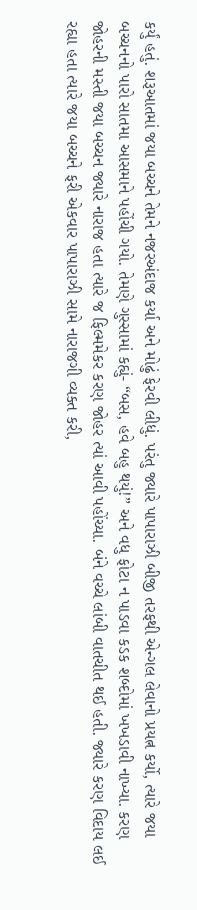કર્યું હતું. શરૂઆતમાં જયા બચ્ચને તેમને નજરઅંદાજ કર્યા અને મોઢું ફેરવી લીધું. પરંતુ જ્યારે પાપારાઝી બીજી તરફથી એન્ગલ લેવાનો પ્રયત્ન કર્યો, ત્યારે જયા બચ્ચનનો પારો સાતમા આસમાને પહોંચી ગયો. તેમણે ગુસ્સામાં કહ્યું- “બસ, હવે બહુ થયું!” અને વધુ ફોટા ન પાડવા કડક શબ્દોમાં ખખડાવી નાખ્યા. કરણ જોહરની મસ્તી જયા બચ્ચન જ્યારે નારાજ હતા ત્યારે જ ફિલ્મમેકર કરણ જોહર ત્યાં આવી પહોંચ્યા. બંને વચ્ચે લાંબી વાતચીત થઈ હતી. જ્યારે કરણ વિદાય લઈ રહ્યા હતા ત્યારે જયા બચ્ચને ફરી એકવાર પાપારાઝી સામે નારાજગી વ્યક્ત કરી,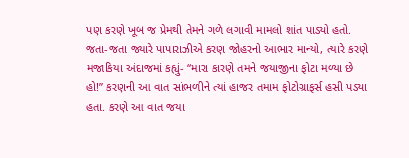પણ કરણે ખૂબ જ પ્રેમથી તેમને ગળે લગાવી મામલો શાંત પાડ્યો હતો. જતા-જતા જ્યારે પાપારાઝીએ કરણ જોહરનો આભાર માન્યો, ત્યારે કરણે મજાકિયા અંદાજમાં કહ્યું- “મારા કારણે તમને જયાજીના ફોટા મળ્યા છે હો!” કરણની આ વાત સાંભળીને ત્યાં હાજર તમામ ફોટોગ્રાફર્સ હસી પડ્યા હતા. કરણે આ વાત જયા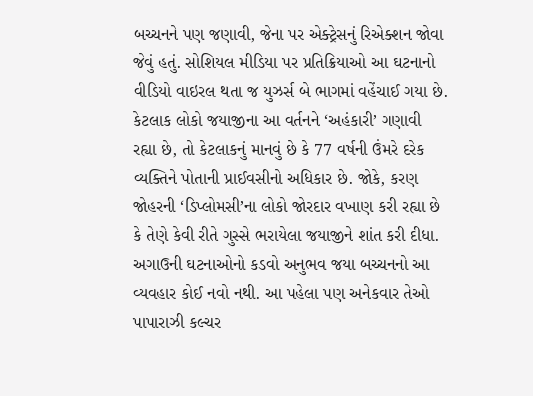બચ્ચનને પણ જણાવી, જેના પર એક્ટ્રેસનું રિએક્શન જોવા જેવું હતું. સોશિયલ મીડિયા પર પ્રતિક્રિયાઓ આ ઘટનાનો વીડિયો વાઇરલ થતા જ યુઝર્સ બે ભાગમાં વહેંચાઈ ગયા છે. કેટલાક લોકો જયાજીના આ વર્તનને ‘અહંકારી’ ગણાવી રહ્યા છે, તો કેટલાકનું માનવું છે કે 77 વર્ષની ઉંમરે દરેક વ્યક્તિને પોતાની પ્રાઈવસીનો અધિકાર છે. જોકે, કરણ જોહરની ‘ડિપ્લોમસી’ના લોકો જોરદાર વખાણ કરી રહ્યા છે કે તેણે કેવી રીતે ગુસ્સે ભરાયેલા જયાજીને શાંત કરી દીધા. અગાઉની ઘટનાઓનો કડવો અનુભવ જયા બચ્ચનનો આ વ્યવહાર કોઈ નવો નથી. આ પહેલા પણ અનેકવાર તેઓ પાપારાઝી કલ્ચર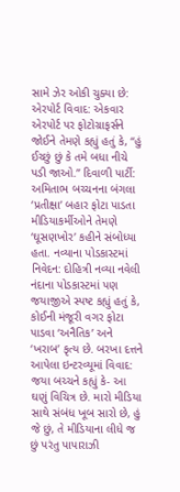સામે ઝેર ઓકી ચુક્યા છે: એરપોર્ટ વિવાદ: એકવાર એરપોર્ટ પર ફોટોગ્રાફર્સને જોઈને તેમણે કહ્યું હતું કે, “હું ઈચ્છું છું કે તમે બધા નીચે પડી જાઓ.” દિવાળી પાર્ટી: અમિતાભ બચ્ચનના બંગલા ‘પ્રતીક્ષા’ બહાર ફોટા પાડતા મીડિયાકર્મીઓને તેમણે ‘ઘૂસણખોર’ કહીને સંબોધ્યા હતા. નવ્યાના પોડકાસ્ટમાં નિવેદન: દોહિત્રી નવ્યા નવેલી નંદાના પોડકાસ્ટમાં પણ જયાજીએ સ્પષ્ટ કહ્યું હતું કે, કોઈની મંજૂરી વગર ફોટા પાડવા ‘અનૈતિક’ અને ‘ખરાબ’ કૃત્ય છે. બરખા દત્તને આપેલા ઇન્ટરવ્યૂમાં વિવાદ: જયા બચ્ચને કહ્યું કે- આ ઘણું વિચિત્ર છે. મારો મીડિયા સાથે સંબંધ ખૂબ સારો છે, હું જે છું, તે મીડિયાના લીધે જ છું પરંતુ પાપારાઝી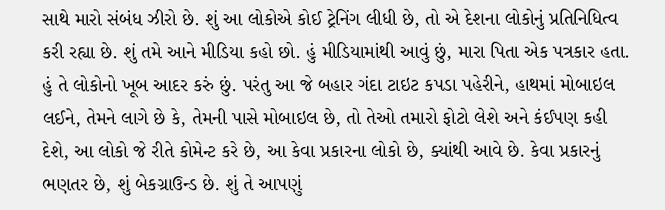સાથે મારો સંબંધ ઝીરો છે. શું આ લોકોએ કોઈ ટ્રેનિંગ લીધી છે, તો એ દેશના લોકોનું પ્રતિનિધિત્વ કરી રહ્યા છે. શું તમે આને મીડિયા કહો છો. હું મીડિયામાંથી આવું છું, મારા પિતા એક પત્રકાર હતા. હું તે લોકોનો ખૂબ આદર કરું છું. પરંતુ આ જે બહાર ગંદા ટાઇટ કપડા પહેરીને, હાથમાં મોબાઇલ લઈને, તેમને લાગે છે કે, તેમની પાસે મોબાઇલ છે, તો તેઓ તમારો ફોટો લેશે અને કંઈપણ કહી દેશે, આ લોકો જે રીતે કોમેન્ટ કરે છે, આ કેવા પ્રકારના લોકો છે, ક્યાંથી આવે છે. કેવા પ્રકારનું ભણતર છે, શું બેકગ્રાઉન્ડ છે. શું તે આપણું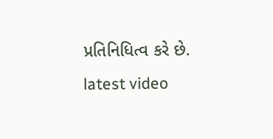પ્રતિનિધિત્વ કરે છે.
latest video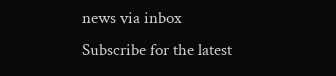news via inbox
Subscribe for the latest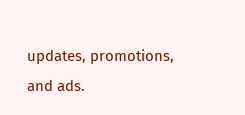updates, promotions, and ads.